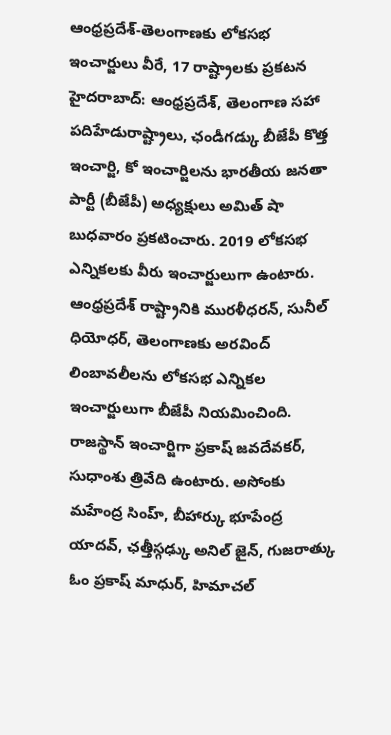ఆంధ్రప్రదేశ్-తెలంగాణకు లోకసభ ఇంచార్జులు వీరే, 17 రాష్ట్రాలకు ప్రకటన
హైదరాబాద్: ఆంధ్రప్రదేశ్, తెలంగాణ సహా పదిహేడురాష్ట్రాలు, ఛండీగడ్కు బీజేపీ కొత్త ఇంచార్జి, కో ఇంచార్జిలను భారతీయ జనతా పార్టీ (బీజేపీ) అధ్యక్షులు అమిత్ షా బుధవారం ప్రకటించారు. 2019 లోకసభ ఎన్నికలకు వీరు ఇంచార్జులుగా ఉంటారు. ఆంధ్రప్రదేశ్ రాష్ట్రానికి మురళీధరన్, సునీల్ ధియోధర్, తెలంగాణకు అరవింద్ లింబావలీలను లోకసభ ఎన్నికల ఇంచార్జులుగా బీజేపీ నియమించింది.
రాజస్థాన్ ఇంచార్జిగా ప్రకాష్ జవదేవకర్, సుధాంశు త్రివేది ఉంటారు. అసోంకు మహేంద్ర సింహ్, బీహార్కు భూపేంద్ర యాదవ్, ఛత్తీస్గఢ్కు అనిల్ జైన్, గుజరాత్కు ఓం ప్రకాష్ మాధుర్, హిమాచల్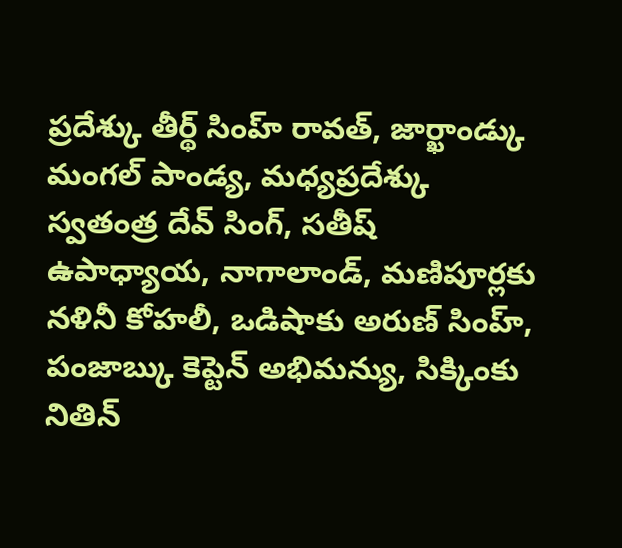ప్రదేశ్కు తీర్థ్ సింహ్ రావత్, జార్ఖాండ్కు మంగల్ పాండ్య, మధ్యప్రదేశ్కు స్వతంత్ర దేవ్ సింగ్, సతీష్ ఉపాధ్యాయ, నాగాలాండ్, మణిపూర్లకు నళినీ కోహలీ, ఒడిషాకు అరుణ్ సింహ్, పంజాబ్కు కెప్టెన్ అభిమన్యు, సిక్కింకు నితిన్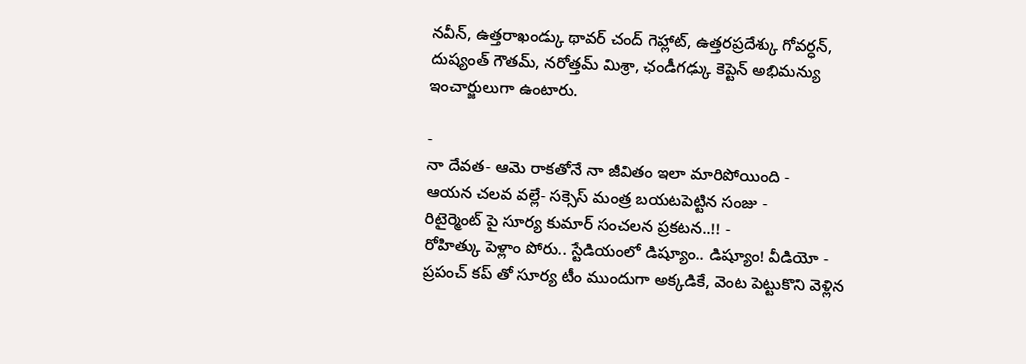నవీన్, ఉత్తరాఖండ్కు థావర్ చంద్ గెహ్లాట్, ఉత్తరప్రదేశ్కు గోవర్ధన్, దుష్యంత్ గౌతమ్, నరోత్తమ్ మిశ్రా, ఛండీగఢ్కు కెప్టెన్ అభిమన్యు ఇంచార్జులుగా ఉంటారు.

-
నా దేవత- ఆమె రాకతోనే నా జీవితం ఇలా మారిపోయింది -
ఆయన చలవ వల్లే- సక్సెస్ మంత్ర బయటపెట్టిన సంజు -
రిటైర్మెంట్ పై సూర్య కుమార్ సంచలన ప్రకటన..!! -
రోహిత్కు పెళ్లాం పోరు.. స్టేడియంలో డిష్యూం.. డిష్యూం! వీడియో -
ప్రపంచ్ కప్ తో సూర్య టీం ముందుగా అక్కడికే, వెంట పెట్టుకొని వెళ్లిన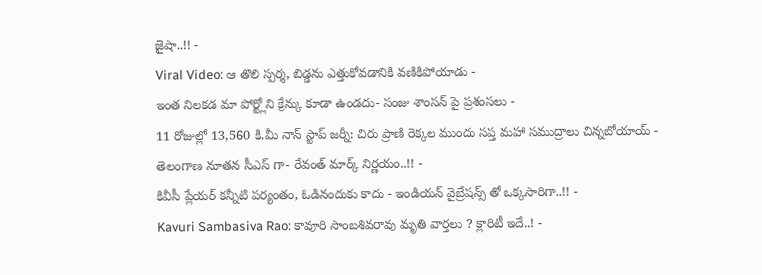జైషా..!! -
Viral Video: ఆ తొలి స్పర్శ, బిడ్డను ఎత్తుకోవడానికి వణికిపోయాడు -
ఇంత నిలకడ మా పోర్ట్లోని క్రేన్కు కూడా ఉండదు- సంజు శాంసన్ పై ప్రశంసలు -
11 రోజుల్లో 13,560 కి.మీ నాన్ స్టాప్ జర్నీ: చిరు ప్రాణి రెక్కల ముందు సప్త మహా సముద్రాలు చిన్నబోయాయ్ -
తెలంగాణ నూతన సీఎస్ గా- రేవంత్ మార్క్ నిర్ణయం..!! -
కివీసీ ప్లేయర్ కన్నీటి పర్యంతం, ఓడినందుకు కాదు - ఇండియన్ వైబ్రేషన్స్ తో ఒక్కసారిగా..!! -
Kavuri Sambasiva Rao: కావూరి సాంబశివరావు మృతి వార్తలు ? క్లారిటీ ఇదే..! -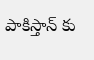పాకిస్తాన్ కు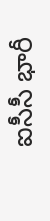ఐసీసీ భారీ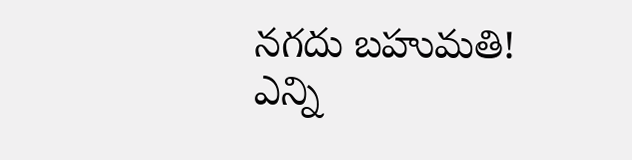నగదు బహుమతి! ఎన్ని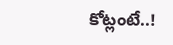కోట్లంటే..!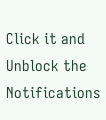Click it and Unblock the Notifications